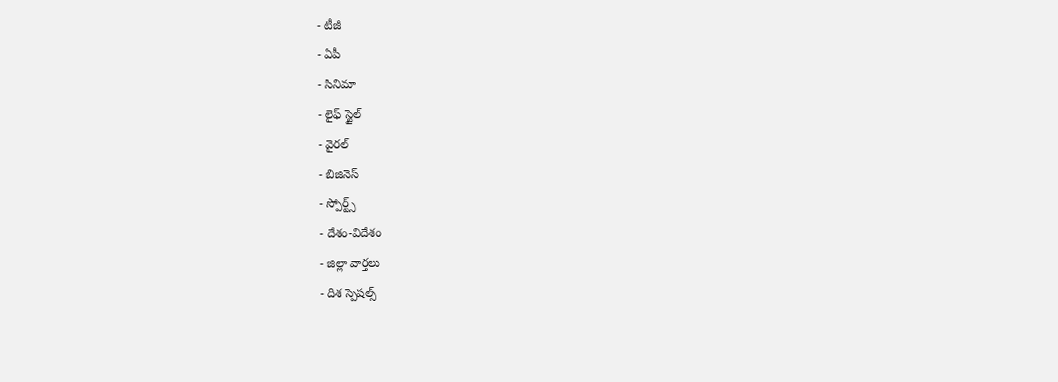- టీజీ
- ఏపీ
- సినిమా
- లైఫ్ స్టైల్
- వైరల్
- బిజినెస్
- స్పోర్ట్స్
- దేశం-విదేశం
- జిల్లా వార్తలు
- దిశ స్పెషల్స్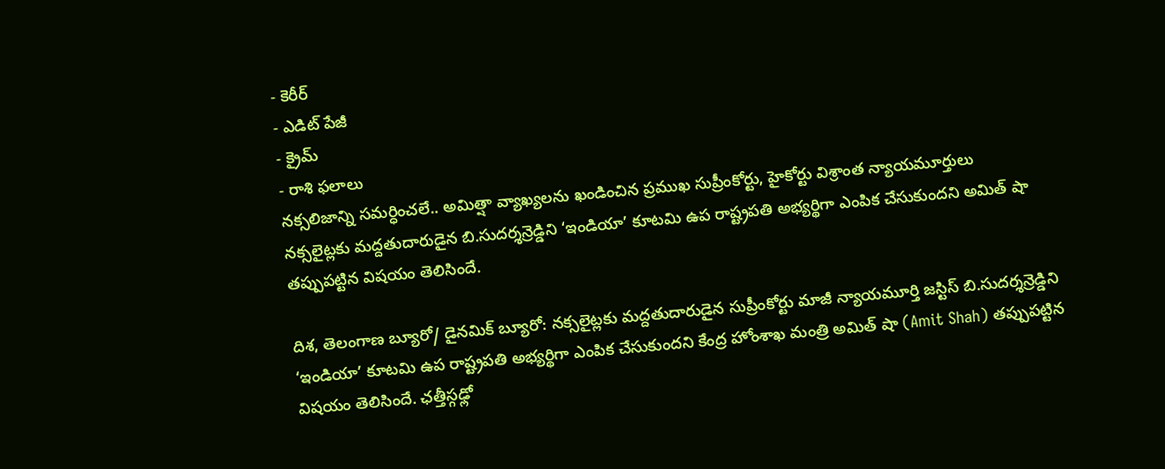- కెరీర్
- ఎడిట్ పేజీ
- క్రైమ్
- రాశి ఫలాలు
నక్సలిజాన్ని సమర్ధించలే.. అమిత్షా వ్యాఖ్యలను ఖండించిన ప్రముఖ సుప్రీంకోర్టు, హైకోర్టు విశ్రాంత న్యాయమూర్తులు
నక్సలైట్లకు మద్దతుదారుడైన బి.సుదర్శన్రెడ్డిని ‘ఇండియా’ కూటమి ఉప రాష్ట్రపతి అభ్యర్థిగా ఎంపిక చేసుకుందని అమిత్ షా తప్పుపట్టిన విషయం తెలిసిందే.

దిశ, తెలంగాణ బ్యూరో/ డైనమిక్ బ్యూరో: నక్సలైట్లకు మద్దతుదారుడైన సుప్రీంకోర్టు మాజీ న్యాయమూర్తి జస్టిస్ బి.సుదర్శన్రెడ్డిని ‘ఇండియా’ కూటమి ఉప రాష్ట్రపతి అభ్యర్థిగా ఎంపిక చేసుకుందని కేంద్ర హోంశాఖ మంత్రి అమిత్ షా (Amit Shah) తప్పుపట్టిన విషయం తెలిసిందే. ఛత్తీస్గఢ్లో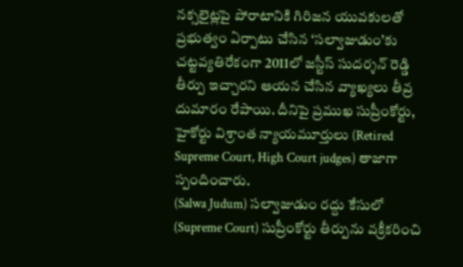నక్సలైట్లపై పోరాటానికి గిరిజన యువకులతో ప్రభుత్వం ఏర్పాటు చేసిన ‘సల్వాజుడుం’కు చట్టవ్యతిరేకంగా 2011లో జస్టీస్ సుదర్శన్ రెడ్డి తీర్పు ఇచ్చారని ఆయన చేసిన వ్యాఖ్యలు తీవ్ర దుమారం రేపాయి. దీనిపై ప్రముఖ సుప్రీంకోర్టు, హైకోర్టు విశ్రాంత న్యాయమూర్తులు (Retired Supreme Court, High Court judges) తాజాగా స్పందించారు.
(Salwa Judum) సల్వాజుడుం రద్దు కేసులో (Supreme Court) సుప్రీంకోర్టు తీర్పును వక్రీకరించి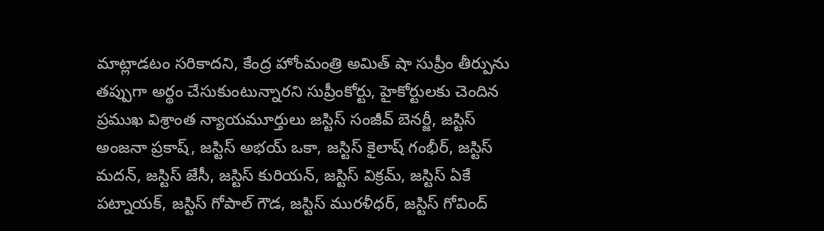మాట్లాడటం సరికాదని, కేంద్ర హోంమంత్రి అమిత్ షా సుప్రీం తీర్పును తప్పుగా అర్థం చేసుకుంటున్నారని సుప్రీంకోర్టు, హైకోర్టులకు చెందిన ప్రముఖ విశ్రాంత న్యాయమూర్తులు జస్టిస్ సంజీవ్ బెనర్జీ, జస్టిస్ అంజనా ప్రకాష్, జస్టిస్ అభయ్ ఒకా, జస్టిస్ కైలాష్ గంభీర్, జస్టిస్ మదన్, జస్టిస్ జేసీ, జస్టిస్ కురియన్, జస్టిస్ విక్రమ్, జస్టిస్ ఏకే పట్నాయక్, జస్టిస్ గోపాల్ గౌడ, జస్టిస్ మురళీధర్, జస్టిస్ గోవింద్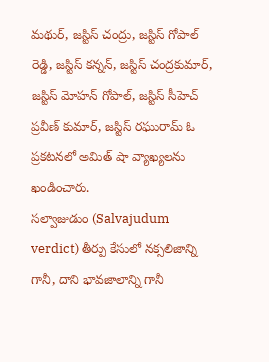మథుర్, జస్టిస్ చంద్రు, జస్టిస్ గోపాల్ రెడ్డి, జస్టిస్ కన్నన్, జస్టిస్ చంద్రకుమార్, జస్టిస్ మోహన్ గోపాల్, జస్టిస్ సీహెచ్ ప్రవీణ్ కుమార్, జస్టిస్ రఘురామ్ ఓ ప్రకటనలో అమిత్ షా వ్యాఖ్యలను ఖండించారు.
సల్వాజుడుం (Salvajudum verdict) తీర్పు కేసులో నక్సలిజాన్ని గానీ, దాని భావజాలాన్ని గానీ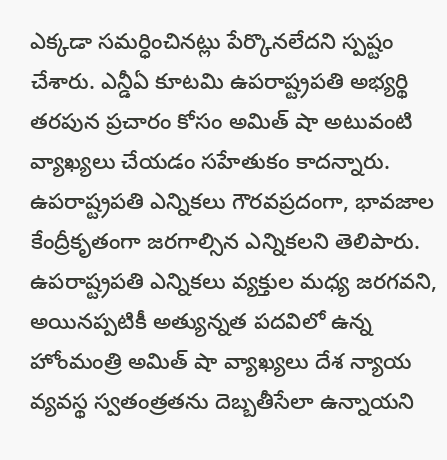ఎక్కడా సమర్ధించినట్లు పేర్కొనలేదని స్పష్టం చేశారు. ఎన్డీఏ కూటమి ఉపరాష్ట్రపతి అభ్యర్థి తరపున ప్రచారం కోసం అమిత్ షా అటువంటి వ్యాఖ్యలు చేయడం సహేతుకం కాదన్నారు. ఉపరాష్ట్రపతి ఎన్నికలు గౌరవప్రదంగా, భావజాల కేంద్రీకృతంగా జరగాల్సిన ఎన్నికలని తెలిపారు. ఉపరాష్ట్రపతి ఎన్నికలు వ్యక్తుల మధ్య జరగవని, అయినప్పటికీ అత్యున్నత పదవిలో ఉన్న హోంమంత్రి అమిత్ షా వ్యాఖ్యలు దేశ న్యాయ వ్యవస్థ స్వతంత్రతను దెబ్బతీసేలా ఉన్నాయని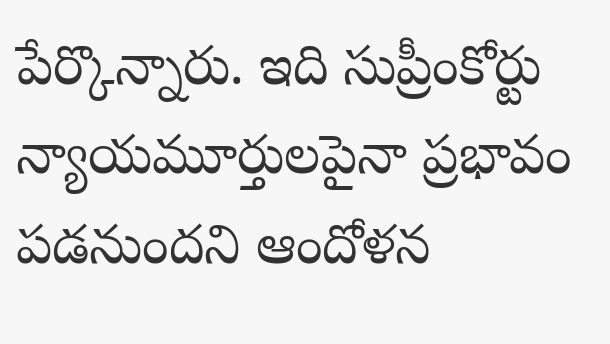పేర్కొన్నారు. ఇది సుప్రీంకోర్టు న్యాయమూర్తులపైనా ప్రభావం పడనుందని ఆందోళన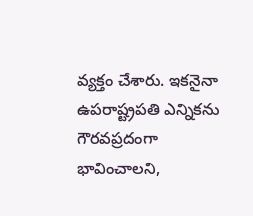వ్యక్తం చేశారు. ఇకనైనా ఉపరాష్ట్రపతి ఎన్నికను గౌరవప్రదంగా భావించాలని,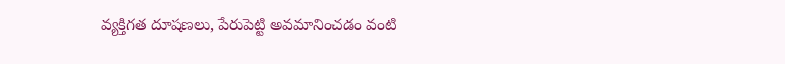వ్యక్తిగత దూషణలు, పేరుపెట్టి అవమానించడం వంటి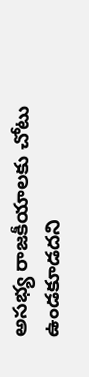అసభ్య రాజకీయాలకు చోటు ఉండకూడదని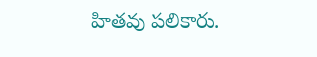హితవు పలికారు.